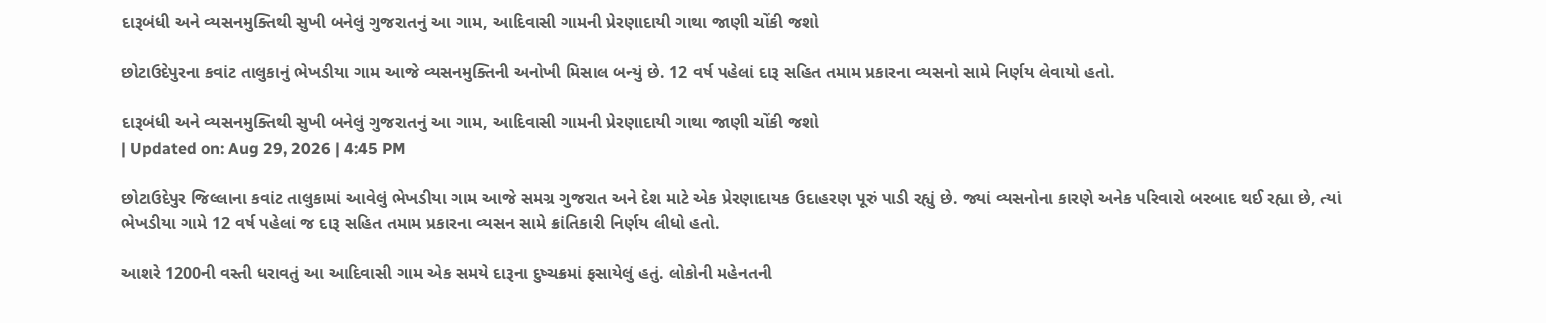દારૂબંધી અને વ્યસનમુક્તિથી સુખી બનેલું ગુજરાતનું આ ગામ, આદિવાસી ગામની પ્રેરણાદાયી ગાથા જાણી ચોંકી જશો

છોટાઉદેપુરના કવાંટ તાલુકાનું ભેખડીયા ગામ આજે વ્યસનમુક્તિની અનોખી મિસાલ બન્યું છે. 12 વર્ષ પહેલાં દારૂ સહિત તમામ પ્રકારના વ્યસનો સામે નિર્ણય લેવાયો હતો.

દારૂબંધી અને વ્યસનમુક્તિથી સુખી બનેલું ગુજરાતનું આ ગામ, આદિવાસી ગામની પ્રેરણાદાયી ગાથા જાણી ચોંકી જશો
| Updated on: Aug 29, 2026 | 4:45 PM

છોટાઉદેપુર જિલ્લાના કવાંટ તાલુકામાં આવેલું ભેખડીયા ગામ આજે સમગ્ર ગુજરાત અને દેશ માટે એક પ્રેરણાદાયક ઉદાહરણ પૂરું પાડી રહ્યું છે. જ્યાં વ્યસનોના કારણે અનેક પરિવારો બરબાદ થઈ રહ્યા છે, ત્યાં ભેખડીયા ગામે 12 વર્ષ પહેલાં જ દારૂ સહિત તમામ પ્રકારના વ્યસન સામે ક્રાંતિકારી નિર્ણય લીધો હતો.

આશરે 1200ની વસ્તી ધરાવતું આ આદિવાસી ગામ એક સમયે દારૂના દુષ્ચક્રમાં ફસાયેલું હતું. લોકોની મહેનતની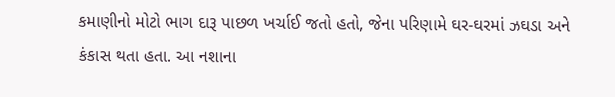કમાણીનો મોટો ભાગ દારૂ પાછળ ખર્ચાઈ જતો હતો, જેના પરિણામે ઘર-ઘરમાં ઝઘડા અને કંકાસ થતા હતા. આ નશાના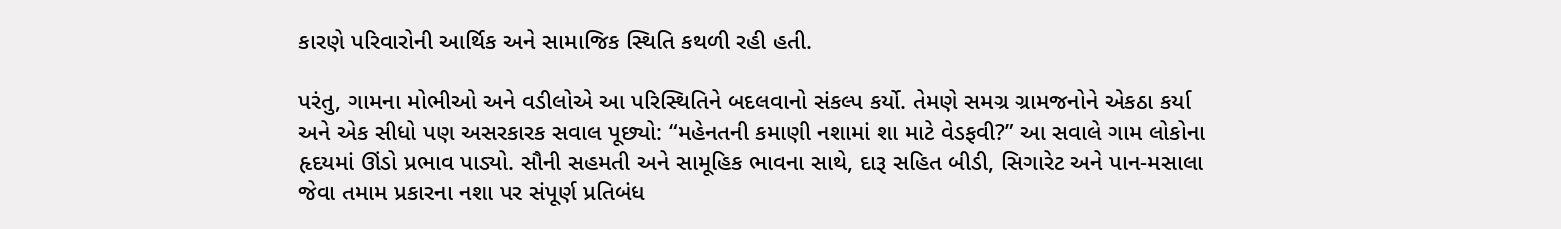કારણે પરિવારોની આર્થિક અને સામાજિક સ્થિતિ કથળી રહી હતી.

પરંતુ, ગામના મોભીઓ અને વડીલોએ આ પરિસ્થિતિને બદલવાનો સંકલ્પ કર્યો. તેમણે સમગ્ર ગ્રામજનોને એકઠા કર્યા અને એક સીધો પણ અસરકારક સવાલ પૂછ્યો: “મહેનતની કમાણી નશામાં શા માટે વેડફવી?” આ સવાલે ગામ લોકોના હૃદયમાં ઊંડો પ્રભાવ પાડ્યો. સૌની સહમતી અને સામૂહિક ભાવના સાથે, દારૂ સહિત બીડી, સિગારેટ અને પાન-મસાલા જેવા તમામ પ્રકારના નશા પર સંપૂર્ણ પ્રતિબંધ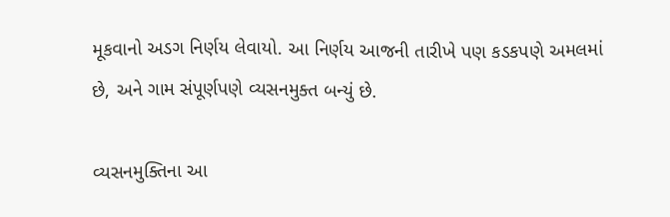મૂકવાનો અડગ નિર્ણય લેવાયો. આ નિર્ણય આજની તારીખે પણ કડકપણે અમલમાં છે, અને ગામ સંપૂર્ણપણે વ્યસનમુક્ત બન્યું છે.

વ્યસનમુક્તિના આ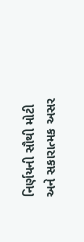નિર્ણયની સૌથી મોટી અને સકારાત્મક અસર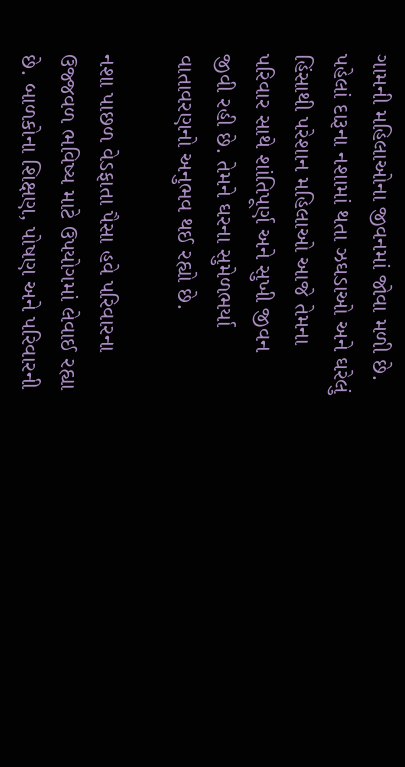ગામની મહિલાઓના જીવનમાં જોવા મળી છે. પહેલાં દારૂના નશામાં થતા ઝઘડાઓ અને ઘરેલું હિંસાથી પરેશાન મહિલાઓ આજે તેમના પરિવાર સાથે શાંતિપૂર્ણ અને સુખી જીવન જીવી રહી છે. તેમને ઘરના સુમેળભર્યા વાતાવરણનો અનુભવ થઈ રહ્યો છે.

નશા પાછળ વેડફાતા પૈસા હવે પરિવારના ઉજ્જવળ ભવિષ્ય માટે ઉપયોગમાં લેવાઈ રહ્યા છે. બાળકોના શિક્ષણ, પોષણ અને પરિવારની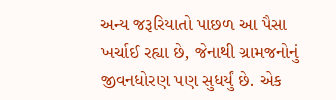અન્ય જરૂરિયાતો પાછળ આ પૈસા ખર્ચાઈ રહ્યા છે, જેનાથી ગ્રામજનોનું જીવનધોરણ પણ સુધર્યું છે. એક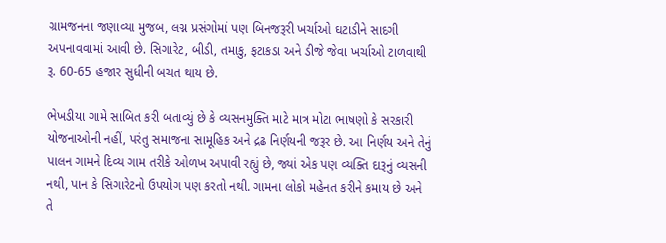ગ્રામજનના જણાવ્યા મુજબ, લગ્ન પ્રસંગોમાં પણ બિનજરૂરી ખર્ચાઓ ઘટાડીને સાદગી અપનાવવામાં આવી છે. સિગારેટ, બીડી, તમાકુ, ફટાકડા અને ડીજે જેવા ખર્ચાઓ ટાળવાથી રૂ. 60-65 હજાર સુધીની બચત થાય છે.

ભેખડીયા ગામે સાબિત કરી બતાવ્યું છે કે વ્યસનમુક્તિ માટે માત્ર મોટા ભાષણો કે સરકારી યોજનાઓની નહીં, પરંતુ સમાજના સામૂહિક અને દ્રઢ નિર્ણયની જરૂર છે. આ નિર્ણય અને તેનું પાલન ગામને દિવ્ય ગામ તરીકે ઓળખ અપાવી રહ્યું છે, જ્યાં એક પણ વ્યક્તિ દારૂનું વ્યસની નથી, પાન કે સિગારેટનો ઉપયોગ પણ કરતો નથી. ગામના લોકો મહેનત કરીને કમાય છે અને તે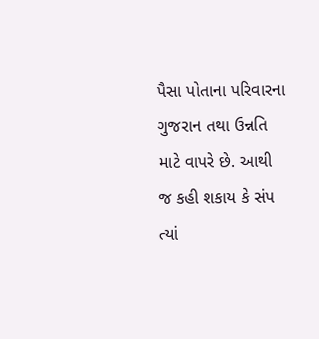પૈસા પોતાના પરિવારના ગુજરાન તથા ઉન્નતિ માટે વાપરે છે. આથી જ કહી શકાય કે સંપ ત્યાં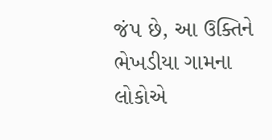જંપ છે, આ ઉક્તિને ભેખડીયા ગામના લોકોએ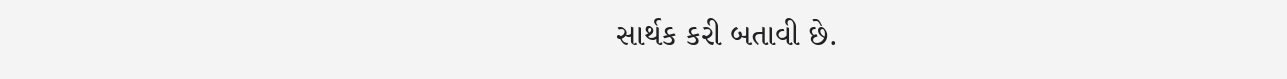સાર્થક કરી બતાવી છે.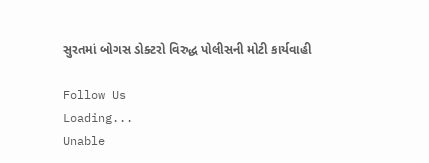સુરતમાં બોગસ ડોક્ટરો વિરુદ્ધ પોલીસની મોટી કાર્યવાહી

Follow Us
Loading...
Unable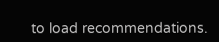to load recommendations.